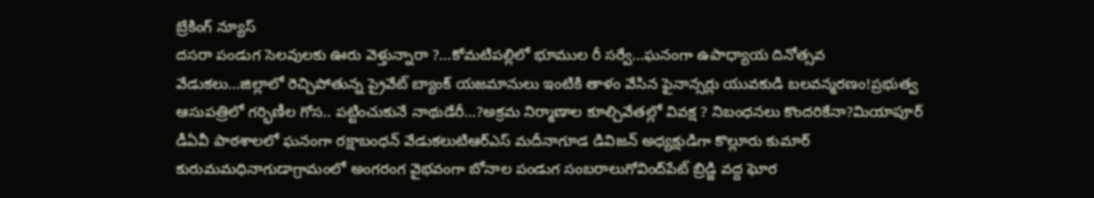బ్రేకింగ్ న్యూస్
దసరా పండుగ సెలవులకు ఊరు వెళ్తున్నారా ?…కోమటిపల్లిలో భూముల రీ సర్వే…ఘనంగా ఉపాధ్యాయ దినోత్సవ వేడుకలు…జిల్లాలో రెచ్చిపోతున్న ప్రైవేట్ బ్యాంక్ యజమానులు ఇంటికి తాళం వేసిన ఫైనాన్సర్లు యువకుడి బలవన్మరణం!ప్రభుత్వ ఆసుపత్రిలో గర్భిణీల గోస.. పట్టించుకునే నాథుడేరీ…?అక్రమ నిర్మాణాల కూల్చివేతల్లో వివక్ష ? నిబంధనలు కొందరికేనా?మియాపూర్ డీఏవీ పాఠశాలలో ఘనంగా రక్షాబంధన్ వేడుకలుటిఆర్ఎస్ మదీనాగూడ డివిజన్ అధ్యక్షుడిగా కొల్లూరు కుమార్ కురుమమధినాగుడాగ్రామంలో అంగరంగ వైభవంగా బోనాల పండుగ సంబరాలుగోవింద్‌పేట్ బ్రిడ్జి వద్ద ఘోర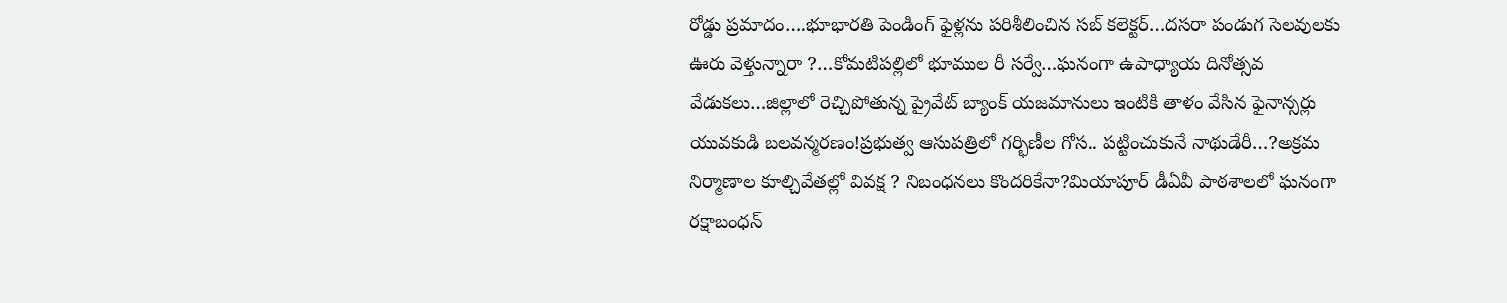రోడ్డు ప్రమాదం….భూభారతి పెండింగ్ ఫైళ్లను పరిశీలించిన సబ్ కలెక్టర్…దసరా పండుగ సెలవులకు ఊరు వెళ్తున్నారా ?…కోమటిపల్లిలో భూముల రీ సర్వే…ఘనంగా ఉపాధ్యాయ దినోత్సవ వేడుకలు…జిల్లాలో రెచ్చిపోతున్న ప్రైవేట్ బ్యాంక్ యజమానులు ఇంటికి తాళం వేసిన ఫైనాన్సర్లు యువకుడి బలవన్మరణం!ప్రభుత్వ ఆసుపత్రిలో గర్భిణీల గోస.. పట్టించుకునే నాథుడేరీ…?అక్రమ నిర్మాణాల కూల్చివేతల్లో వివక్ష ? నిబంధనలు కొందరికేనా?మియాపూర్ డీఏవీ పాఠశాలలో ఘనంగా రక్షాబంధన్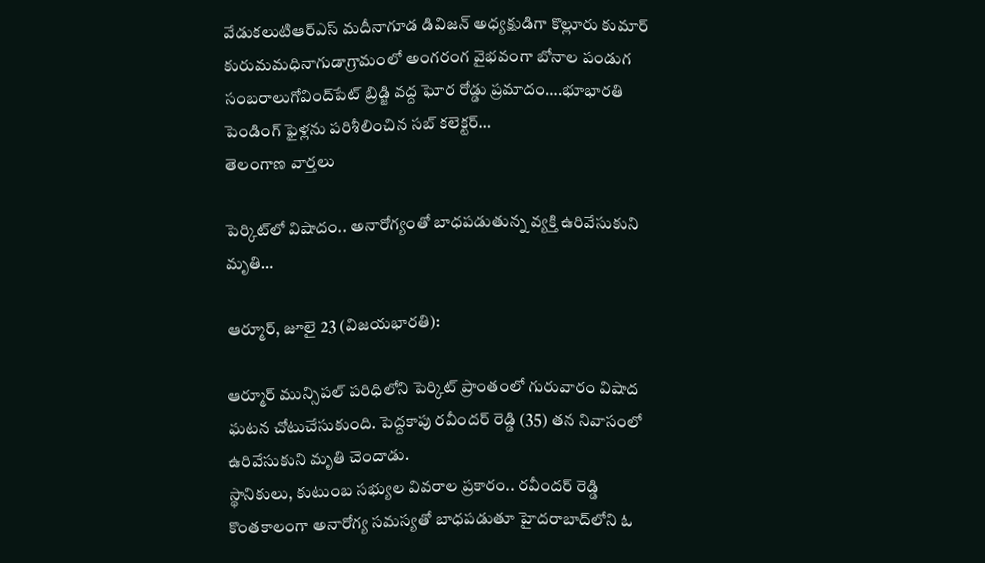వేడుకలుటిఆర్ఎస్ మదీనాగూడ డివిజన్ అధ్యక్షుడిగా కొల్లూరు కుమార్ కురుమమధినాగుడాగ్రామంలో అంగరంగ వైభవంగా బోనాల పండుగ సంబరాలుగోవింద్‌పేట్ బ్రిడ్జి వద్ద ఘోర రోడ్డు ప్రమాదం….భూభారతి పెండింగ్ ఫైళ్లను పరిశీలించిన సబ్ కలెక్టర్…
తెలంగాణ వార్తలు

పెర్కిట్‌లో విషాదం.. అనారోగ్యంతో బాధపడుతున్న వ్యక్తి ఉరివేసుకుని మృతి…

ఆర్మూర్, జూలై 23 (విజయభారతి):

ఆర్మూర్ మున్సిపల్ పరిధిలోని పెర్కిట్ ప్రాంతంలో గురువారం విషాద ఘటన చోటుచేసుకుంది. పెద్దకాపు రవీందర్ రెడ్డి (35) తన నివాసంలో ఉరివేసుకుని మృతి చెందాడు.
స్థానికులు, కుటుంబ సభ్యుల వివరాల ప్రకారం.. రవీందర్ రెడ్డి కొంతకాలంగా అనారోగ్య సమస్యతో బాధపడుతూ హైదరాబాద్‌లోని ఓ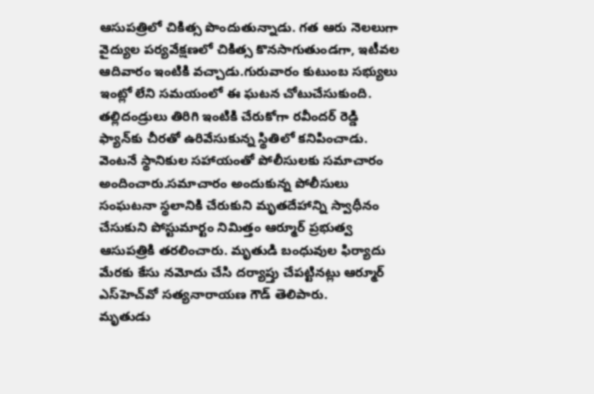ఆసుపత్రిలో చికిత్స పొందుతున్నాడు. గత ఆరు నెలలుగా వైద్యుల పర్యవేక్షణలో చికిత్స కొనసాగుతుండగా, ఇటీవల ఆదివారం ఇంటికి వచ్చాడు.గురువారం కుటుంబ సభ్యులు ఇంట్లో లేని సమయంలో ఈ ఘటన చోటుచేసుకుంది. తల్లిదండ్రులు తిరిగి ఇంటికి చేరుకోగా రవీందర్ రెడ్డి ఫ్యాన్‌కు చీరతో ఉరివేసుకున్న స్థితిలో కనిపించాడు. వెంటనే స్థానికుల సహాయంతో పోలీసులకు సమాచారం అందించారు.సమాచారం అందుకున్న పోలీసులు సంఘటనా స్థలానికి చేరుకుని మృతదేహాన్ని స్వాధీనం చేసుకుని పోస్టుమార్టం నిమిత్తం ఆర్మూర్ ప్రభుత్వ ఆసుపత్రికి తరలించారు. మృతుడి బంధువుల ఫిర్యాదు మేరకు కేసు నమోదు చేసి దర్యాప్తు చేపట్టినట్లు ఆర్మూర్ ఎస్‌హెచ్‌వో సత్యనారాయణ గౌడ్ తెలిపారు.
మృతుడు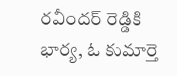రవీందర్ రెడ్డికి భార్య, ఓ కుమార్తె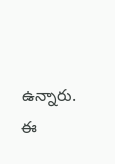ఉన్నారు. ఈ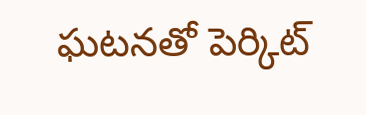ఘటనతో పెర్కిట్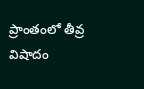ప్రాంతంలో తీవ్ర విషాదం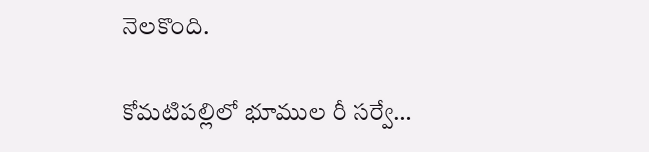నెలకొంది.

కోమటిపల్లిలో భూముల రీ సర్వే…